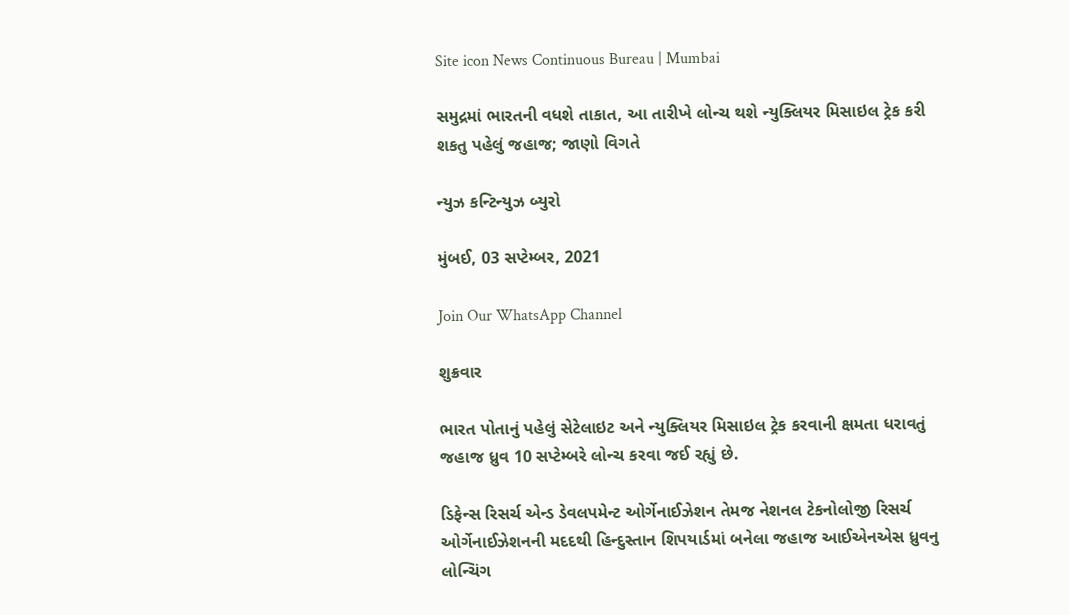Site icon News Continuous Bureau | Mumbai

સમુદ્રમાં ભારતની વધશે તાકાત, આ તારીખે લોન્ચ થશે ન્યુક્લિયર મિસાઇલ ટ્રેક કરી શકતુ પહેલું જહાજ; જાણો વિગતે

ન્યુઝ કન્ટિન્યુઝ બ્યુરો

મુંબઈ, 03 સપ્ટેમ્બર, 2021

Join Our WhatsApp Channel

શુક્રવાર

ભારત પોતાનું પહેલું સેટેલાઇટ અને ન્યુક્લિયર મિસાઇલ ટ્રેક કરવાની ક્ષમતા ધરાવતું જહાજ ધ્રુવ 10 સપ્ટેમ્બરે લોન્ચ કરવા જઈ રહ્યું છે.

ડિફેન્સ રિસર્ચ એન્ડ ડેવલપમેન્ટ ઓર્ગેનાઈઝેશન તેમજ નેશનલ ટેકનોલોજી રિસર્ચ ઓર્ગેનાઈઝેશનની મદદથી હિન્દુસ્તાન શિપયાર્ડમાં બનેલા જહાજ આઈએનએસ ધ્રુવનુ લોન્ચિંગ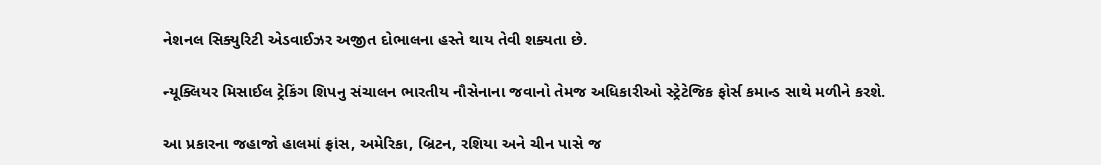નેશનલ સિક્યુરિટી એડવાઈઝર અજીત દોભાલના હસ્તે થાય તેવી શક્યતા છે.

ન્યૂક્લિયર મિસાઈલ ટ્રેકિંગ શિપનુ સંચાલન ભારતીય નૌસેનાના જવાનો તેમજ અધિકારીઓ સ્ટ્રેટેજિક ફોર્સ કમાન્ડ સાથે મળીને કરશે.

આ પ્રકારના જહાજો હાલમાં ફ્રાંસ, અમેરિકા, બ્રિટન, રશિયા અને ચીન પાસે જ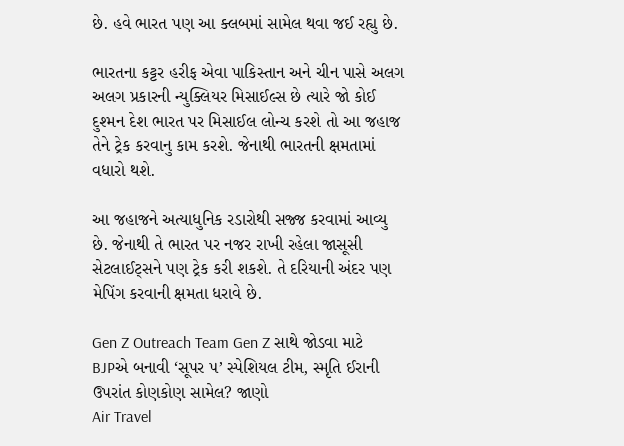છે. હવે ભારત પણ આ ક્લબમાં સામેલ થવા જઈ રહ્યુ છે.

ભારતના કટ્ટર હરીફ એવા પાકિસ્તાન અને ચીન પાસે અલગ અલગ પ્રકારની ન્યુક્લિયર મિસાઈલ્સ છે ત્યારે જો કોઈ દુશ્મન દેશ ભારત પર મિસાઈલ લોન્ચ કરશે તો આ જહાજ તેને ટ્રેક કરવાનુ કામ કરશે. જેનાથી ભારતની ક્ષમતામાં વધારો થશે.

આ જહાજને અત્યાધુનિક રડારોથી સજ્જ કરવામાં આવ્યુ છે. જેનાથી તે ભારત પર નજર રાખી રહેલા જાસૂસી સેટલાઈટ્સને પણ ટ્રેક કરી શકશે. તે દરિયાની અંદર પણ મેપિંગ કરવાની ક્ષમતા ધરાવે છે.

Gen Z Outreach Team Gen Z સાથે જોડવા માટે BJPએ બનાવી ‘સૂપર ૫’ સ્પેશિયલ ટીમ, સ્મૃતિ ઈરાની ઉપરાંત કોણકોણ સામેલ? જાણો
Air Travel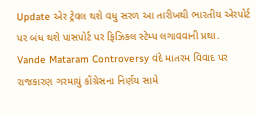Update એર ટ્રેવલ થશે વધુ સરળ આ તારીખથી ભારતીય એરપોર્ટ પર બંધ થશે પાસપોર્ટ પર ફિઝિકલ સ્ટેમ્પ લગાવવાની પ્રથા.
Vande Mataram Controversy વંદે માતરમ વિવાદ પર રાજકારણ ગરમાયું કોંગ્રેસના નિર્ણય સામે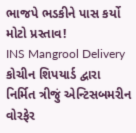ભાજપે ભડકીને પાસ કર્યો મોટો પ્રસ્તાવ!
INS Mangrool Delivery કોચીન શિપયાર્ડ દ્વારા નિર્મિત ત્રીજું એન્ટિસબમરીન વોરફેર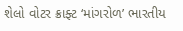શેલો વોટર ક્રાફ્ટ ‘માંગરોળ’ ભારતીય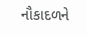નૌકાદળને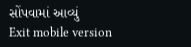સોંપવામાં આવ્યું
Exit mobile version